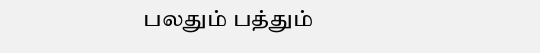பலதும் பத்தும்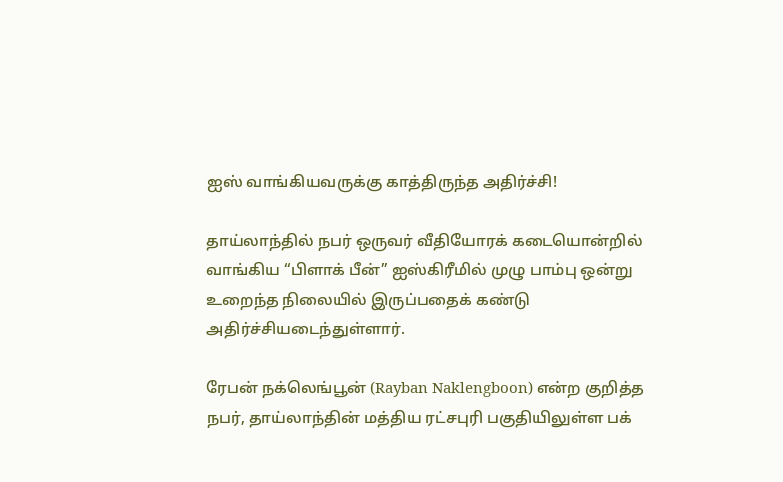ஐஸ் வாங்கியவருக்கு காத்திருந்த அதிர்ச்சி!

தாய்லாந்தில் நபர் ஒருவர் வீதியோரக் கடையொன்றில் வாங்கிய “பிளாக் பீன்” ஐஸ்கிரீமில் முழு பாம்பு ஒன்று உறைந்த நிலையில் இருப்பதைக் கண்டு அதிர்ச்சியடைந்துள்ளார்.

ரேபன் நக்லெங்பூன் (Rayban Naklengboon) என்ற குறித்த நபர், தாய்லாந்தின் மத்திய ரட்சபுரி பகுதியிலுள்ள பக்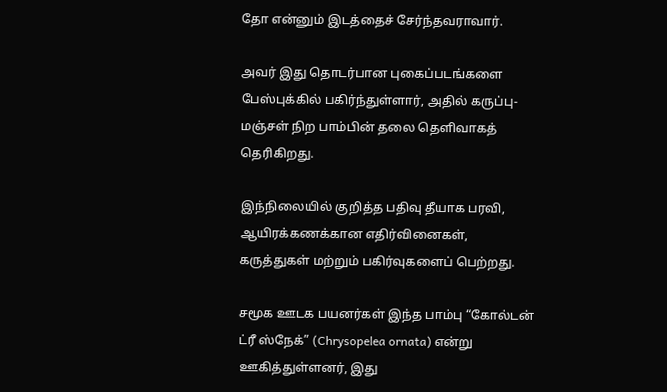தோ என்னும் இடத்தைச் சேர்ந்தவராவார்.

அவர் இது தொடர்பான புகைப்படங்களை பேஸ்புக்கில் பகிர்ந்துள்ளார், அதில் கருப்பு-மஞ்சள் நிற பாம்பின் தலை தெளிவாகத் தெரிகிறது.

இந்நிலையில் குறித்த பதிவு தீயாக பரவி, ஆயிரக்கணக்கான எதிர்வினைகள், கருத்துகள் மற்றும் பகிர்வுகளைப் பெற்றது.

சமூக ஊடக பயனர்கள் இந்த பாம்பு “கோல்டன் ட்ரீ ஸ்நேக்” (Chrysopelea ornata) என்று ஊகித்துள்ளனர், இது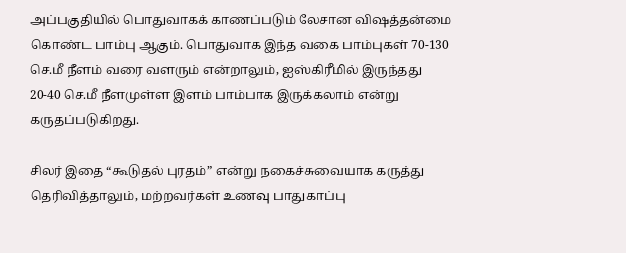அப்பகுதியில் பொதுவாகக் காணப்படும் லேசான விஷத்தன்மை கொண்ட பாம்பு ஆகும். பொதுவாக இந்த வகை பாம்புகள் 70-130 செ.மீ நீளம் வரை வளரும் என்றாலும், ஐஸ்கிரீமில் இருந்தது 20-40 செ.மீ நீளமுள்ள இளம் பாம்பாக இருக்கலாம் என்று கருதப்படுகிறது.

சிலர் இதை “கூடுதல் புரதம்” என்று நகைச்சுவையாக கருத்து தெரிவித்தாலும், மற்றவர்கள் உணவு பாதுகாப்பு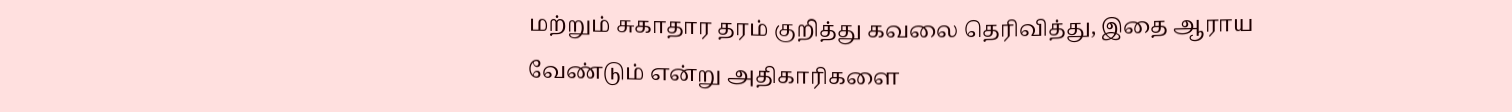மற்றும் சுகாதார தரம் குறித்து கவலை தெரிவித்து, இதை ஆராய வேண்டும் என்று அதிகாரிகளை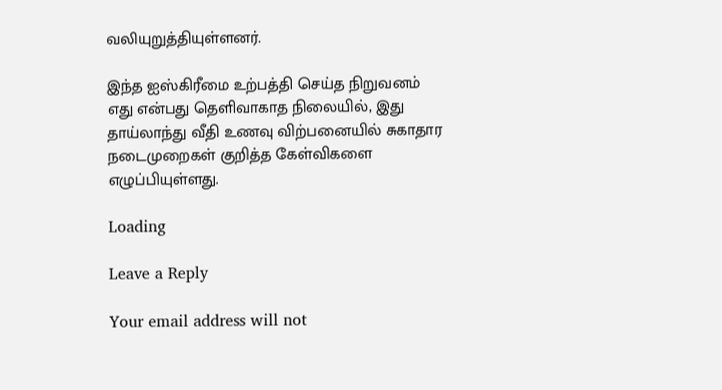வலியுறுத்தியுள்ளனர்.

இந்த ஐஸ்கிரீமை உற்பத்தி செய்த நிறுவனம் எது என்பது தெளிவாகாத நிலையில், இது தாய்லாந்து வீதி உணவு விற்பனையில் சுகாதார நடைமுறைகள் குறித்த கேள்விகளை எழுப்பியுள்ளது.

Loading

Leave a Reply

Your email address will not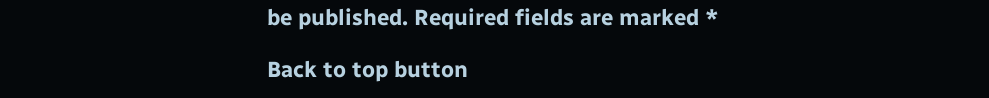be published. Required fields are marked *

Back to top button